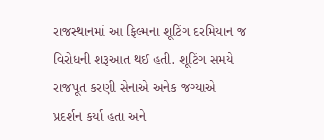રાજસ્થાનમાં આ ફિલ્મના શૂટિંગ દરમિયાન જ વિરોધની શરૂઆત થઈ હતી. શૂટિંગ સમયે રાજપૂત કરણી સેનાએ અનેક જગ્યાએ પ્રદર્શન કર્યા હતા અને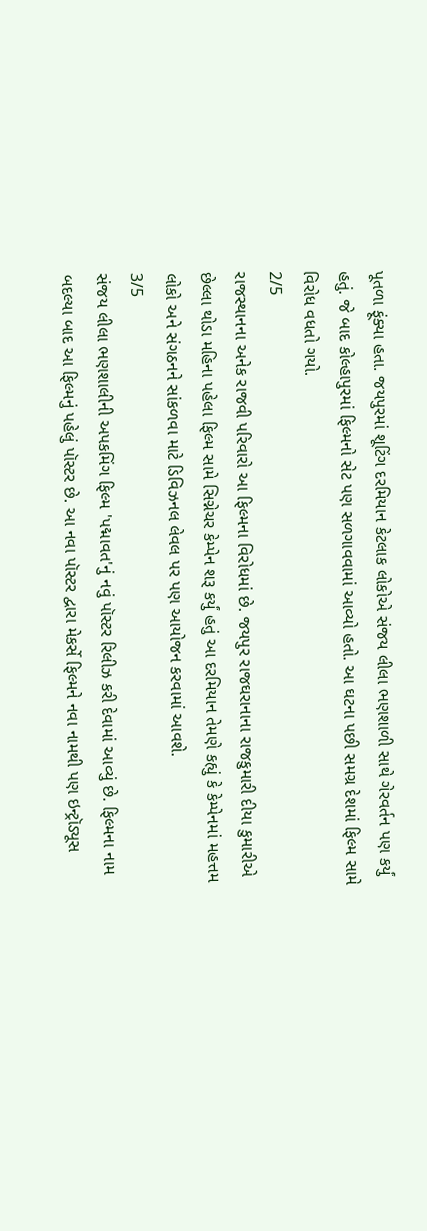પૂતળા ફૂંક્યા હતા. જયપુરમાં શૂટિંગ દરમિયાન કેટલાક લોકોએ સંજય લીલા ભણશાળી સાથે ગેરવર્તન પણ કર્યું હતું. જે બાદ કોલ્હાપુરમાં ફિલ્મનો સેટ પણ સળગાવવામાં આવ્યો હતો. આ ઘટના પછી સમગ્ર દેશમાં ફિલ્મ સામે વિરોધ વધતો ગયો.
2/5
રાજસ્થાનના અનેક રાજવી પરિવારો આ ફિલ્મના વિરોધમાં છે. જયપુર રાજઘરાનાના રાજકુમારી દીયા કુમારીએ છેલ્લા થોડા મહિના પહેલા ફિલ્મ સામે સિગ્નેચર કેમ્પેન શરૂ કર્યું હતું આ દરમિયાન તેમણે કહ્યું કે કેમ્પેનમાં મહત્તમ લોકો અને સંગઠનને સાંકળવા માટે ડિવિઝનલ લેવલ પર પણ આયોજન કરવામાં આવશે.
3/5
સંજય લીલા ભણશાલીની અપકમિંગ ફિલ્મ 'પદ્માવત'નું નવું પૉસ્ટર રિલીઝ કરી દેવામાં આવ્યું છે. ફિલ્મના નામ બદલ્યા બાદ આ ફિલ્મનું પહેલું પૉસ્ટર છે. આ નવા પૉસ્ટર દ્વારા મેકર્સે ફિલ્મને નવા નામથી પણ ઇન્ટ્રૉડ્યૂસ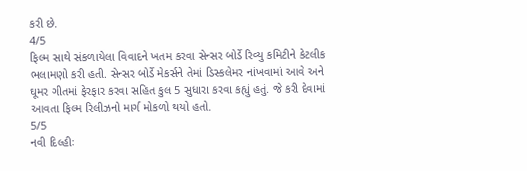કરી છે.
4/5
ફિલ્મ સાથે સંકળાયેલા વિવાદને ખતમ કરવા સેન્સર બોર્ડે રિવ્યુ કમિટીને કેટલીક ભલામણો કરી હતી. સેન્સર બોર્ડે મેકર્સને તેમાં ડિસ્કલેમર નાંખવામાં આવે અને ઘૂમર ગીતમાં ફેરફાર કરવા સહિત કુલ 5 સુધારા કરવા કહ્યું હતું. જે કરી દેવામાં આવતા ફિલ્મ રિલીઝનો માર્ગ મોકળો થયો હતો.
5/5
નવી દિલ્હીઃ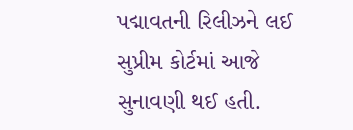પદ્માવતની રિલીઝને લઈ સુપ્રીમ કોર્ટમાં આજે સુનાવણી થઈ હતી.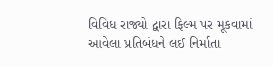વિવિધ રાજ્યો દ્વારા ફિલ્મ પર મૂકવામાં આવેલા પ્રતિબંધને લઈ નિર્માતા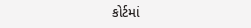કોર્ટમાં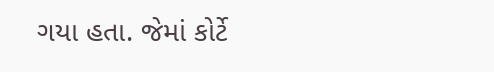ગયા હતા. જેમાં કોર્ટે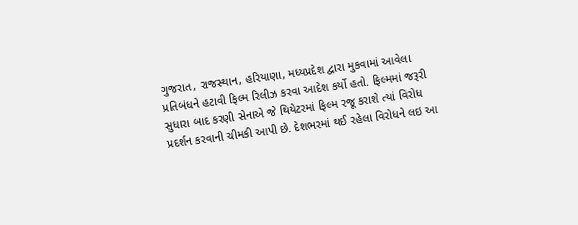ગુજરાત, રાજસ્થાન, હરિયાણા, મધ્યપ્રદેશ દ્વારા મુકવામાં આવેલા પ્રતિબંધને હટાવી ફિલ્મ રિલીઝ કરવા આદેશ કર્યો હતો. ફિલ્મમાં જરૂરી સુધારા બાદ કરણી સેનાએ જે થિયેટરમાં ફિલ્મ રજૂ કરાશે ત્યાં વિરોધ પ્રદર્શન કરવાની ચીમકી આપી છે. દેશભરમાં થઈ રહેલા વિરોધને લઇ આ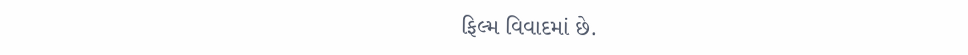ફિલ્મ વિવાદમાં છે.